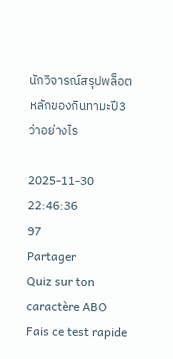นักวิจารณ์สรุปพล็อตหลักของกินทามะปี3 ว่าอย่างไร

2025-11-30 22:46:36
97
Partager
Quiz sur ton caractère ABO
Fais ce test rapide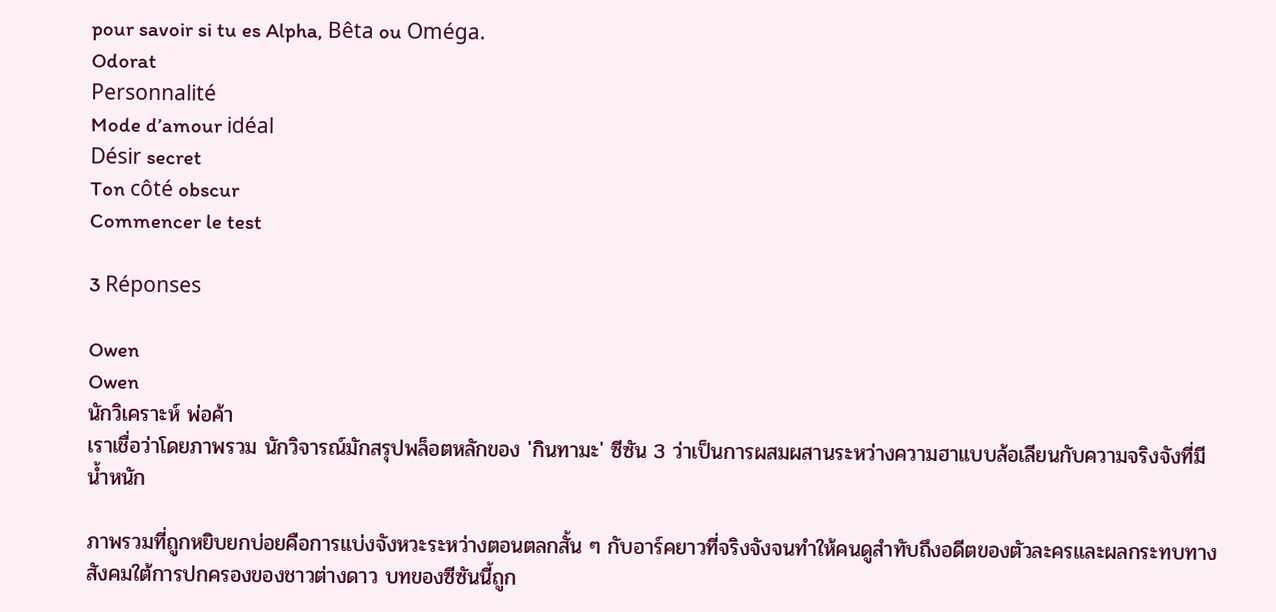pour savoir si tu es Alpha, Bêta ou Oméga.
Odorat
Personnalité
Mode d’amour idéal
Désir secret
Ton côté obscur
Commencer le test

3 Réponses

Owen
Owen
นักวิเคราะห์ พ่อค้า
เราเชื่อว่าโดยภาพรวม นักวิจารณ์มักสรุปพล็อตหลักของ 'กินทามะ' ซีซัน 3 ว่าเป็นการผสมผสานระหว่างความฮาแบบล้อเลียนกับความจริงจังที่มีน้ำหนัก

ภาพรวมที่ถูกหยิบยกบ่อยคือการแบ่งจังหวะระหว่างตอนตลกสั้น ๆ กับอาร์คยาวที่จริงจังจนทำให้คนดูสำทับถึงอดีตของตัวละครและผลกระทบทางสังคมใต้การปกครองของชาวต่างดาว บทของซีซันนี้ถูก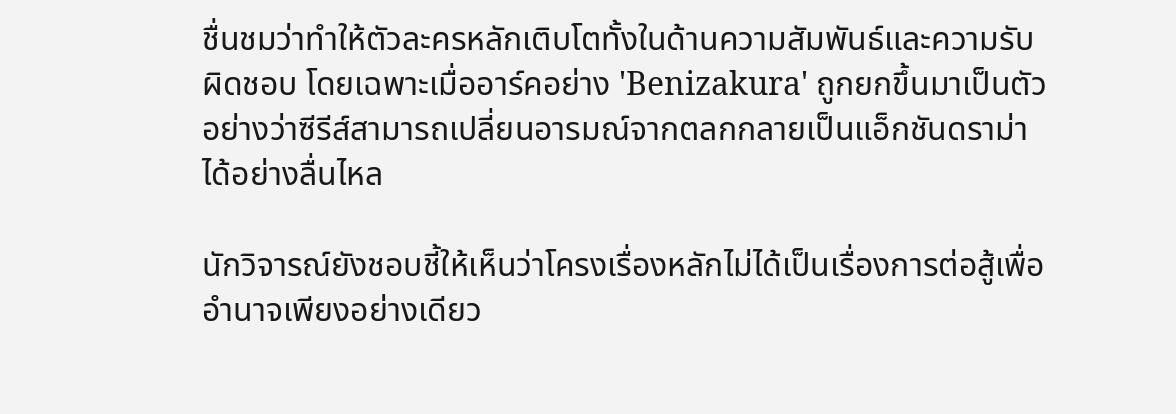ชื่นชมว่าทำให้ตัวละครหลักเติบโตทั้งในด้านความสัมพันธ์และความรับผิดชอบ โดยเฉพาะเมื่ออาร์คอย่าง 'Benizakura' ถูกยกขึ้นมาเป็นตัวอย่างว่าซีรีส์สามารถเปลี่ยนอารมณ์จากตลกกลายเป็นแอ็กชันดราม่าได้อย่างลื่นไหล

นักวิจารณ์ยังชอบชี้ให้เห็นว่าโครงเรื่องหลักไม่ได้เป็นเรื่องการต่อสู้เพื่ออำนาจเพียงอย่างเดียว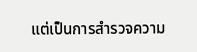แต่เป็นการสำรวจความ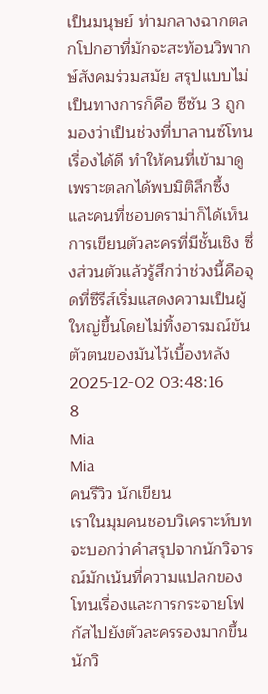เป็นมนุษย์ ท่ามกลางฉากตลกโปกฮาที่มักจะสะท้อนวิพากษ์สังคมร่วมสมัย สรุปแบบไม่เป็นทางการก็คือ ซีซัน 3 ถูกมองว่าเป็นช่วงที่บาลานซ์โทนเรื่องได้ดี ทำให้คนที่เข้ามาดูเพราะตลกได้พบมิติลึกซึ้ง และคนที่ชอบดราม่าก็ได้เห็นการเขียนตัวละครที่มีชั้นเชิง ซึ่งส่วนตัวแล้วรู้สึกว่าช่วงนี้คือจุดที่ซีรีส์เริ่มแสดงความเป็นผู้ใหญ่ขึ้นโดยไม่ทิ้งอารมณ์ขันตัวตนของมันไว้เบื้องหลัง
2025-12-02 03:48:16
8
Mia
Mia
คนรีวิว นักเขียน
เราในมุมคนชอบวิเคราะห์บท จะบอกว่าคำสรุปจากนักวิจารณ์มักเน้นที่ความแปลกของโทนเรื่องและการกระจายโฟกัสไปยังตัวละครรองมากขึ้น นักวิ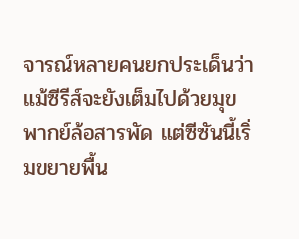จารณ์หลายคนยกประเด็นว่าแม้ซีรีส์จะยังเต็มไปด้วยมุขพากย์ล้อสารพัด แต่ซีซันนี้เริ่มขยายพื้น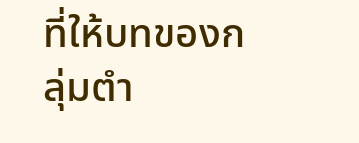ที่ให้บทของกลุ่มตำ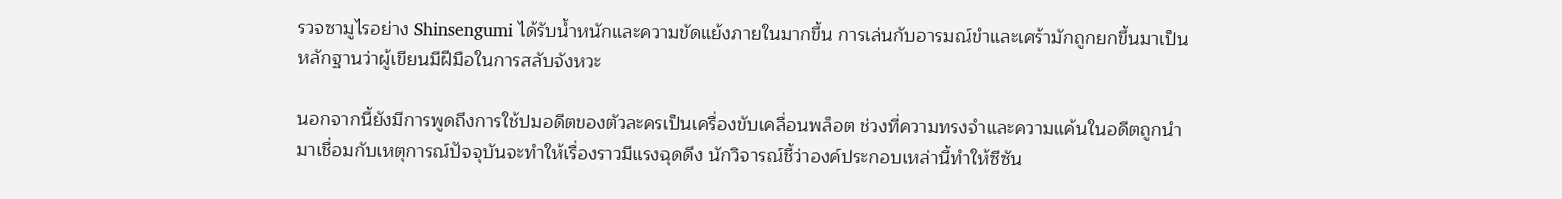รวจซามูไรอย่าง Shinsengumi ได้รับน้ำหนักและความขัดแย้งภายในมากขึ้น การเล่นกับอารมณ์ขำและเศร้ามักถูกยกขึ้นมาเป็นหลักฐานว่าผู้เขียนมีฝีมือในการสลับจังหวะ

นอกจากนี้ยังมีการพูดถึงการใช้ปมอดีตของตัวละครเป็นเครื่องขับเคลื่อนพล็อต ช่วงที่ความทรงจำและความแค้นในอดีตถูกนำมาเชื่อมกับเหตุการณ์ปัจจุบันจะทำให้เรื่องราวมีแรงฉุดดึง นักวิจารณ์ชี้ว่าองค์ประกอบเหล่านี้ทำให้ซีซัน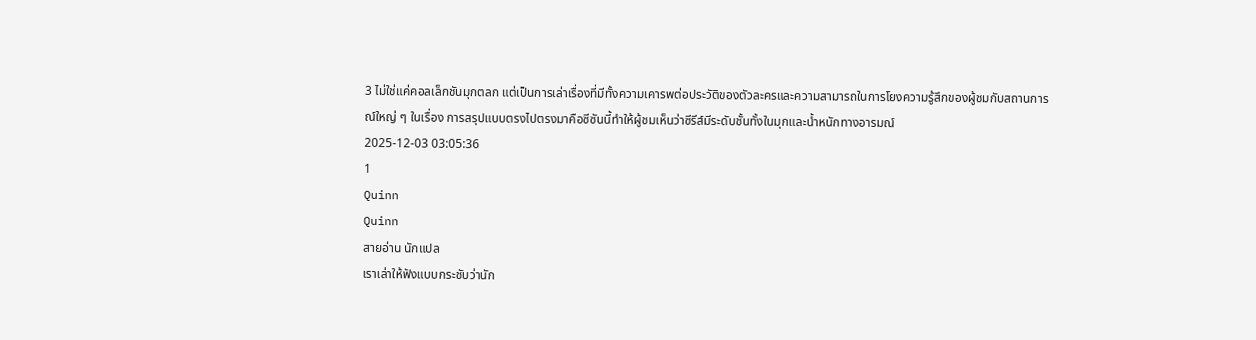3 ไม่ใช่แค่คอลเล็กชันมุกตลก แต่เป็นการเล่าเรื่องที่มีทั้งความเคารพต่อประวัติของตัวละครและความสามารถในการโยงความรู้สึกของผู้ชมกับสถานการณ์ใหญ่ ๆ ในเรื่อง การสรุปแบบตรงไปตรงมาคือซีซันนี้ทำให้ผู้ชมเห็นว่าซีรีส์มีระดับชั้นทั้งในมุกและน้ำหนักทางอารมณ์
2025-12-03 03:05:36
1
Quinn
Quinn
สายอ่าน นักแปล
เราเล่าให้ฟังแบบกระชับว่านัก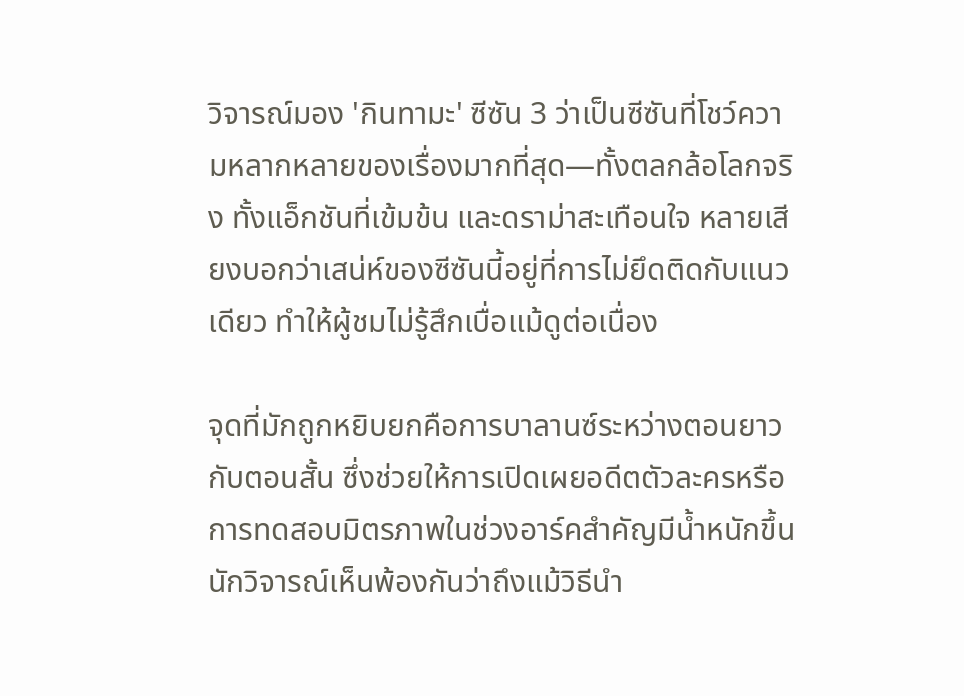วิจารณ์มอง 'กินทามะ' ซีซัน 3 ว่าเป็นซีซันที่โชว์ความหลากหลายของเรื่องมากที่สุด—ทั้งตลกล้อโลกจริง ทั้งแอ็กชันที่เข้มข้น และดราม่าสะเทือนใจ หลายเสียงบอกว่าเสน่ห์ของซีซันนี้อยู่ที่การไม่ยึดติดกับแนวเดียว ทำให้ผู้ชมไม่รู้สึกเบื่อแม้ดูต่อเนื่อง

จุดที่มักถูกหยิบยกคือการบาลานซ์ระหว่างตอนยาวกับตอนสั้น ซึ่งช่วยให้การเปิดเผยอดีตตัวละครหรือการทดสอบมิตรภาพในช่วงอาร์คสำคัญมีน้ำหนักขึ้น นักวิจารณ์เห็นพ้องกันว่าถึงแม้วิธีนำ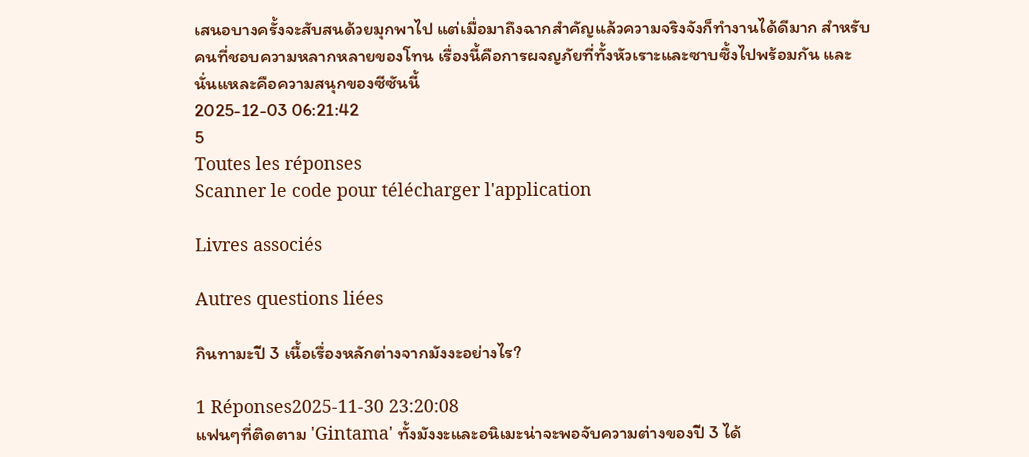เสนอบางครั้งจะสับสนด้วยมุกพาไป แต่เมื่อมาถึงฉากสำคัญแล้วความจริงจังก็ทำงานได้ดีมาก สำหรับคนที่ชอบความหลากหลายของโทน เรื่องนี้คือการผจญภัยที่ทั้งหัวเราะและซาบซึ้งไปพร้อมกัน และนั่นแหละคือความสนุกของซีซันนี้
2025-12-03 06:21:42
5
Toutes les réponses
Scanner le code pour télécharger l'application

Livres associés

Autres questions liées

กินทามะปี 3 เนื้อเรื่องหลักต่างจากมังงะอย่างไร?

1 Réponses2025-11-30 23:20:08
แฟนๆที่ติดตาม 'Gintama' ทั้งมังงะและอนิเมะน่าจะพอจับความต่างของปี 3 ได้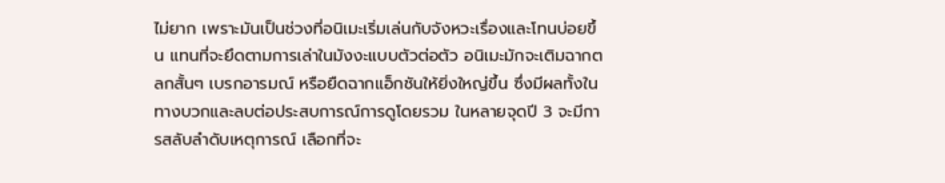ไม่ยาก เพราะมันเป็นช่วงที่อนิเมะเริ่มเล่นกับจังหวะเรื่องและโทนบ่อยขึ้น แทนที่จะยึดตามการเล่าในมังงะแบบตัวต่อตัว อนิเมะมักจะเติมฉากตลกสั้นๆ เบรกอารมณ์ หรือยืดฉากแอ็กชันให้ยิ่งใหญ่ขึ้น ซึ่งมีผลทั้งในทางบวกและลบต่อประสบการณ์การดูโดยรวม ในหลายจุดปี 3 จะมีการสลับลำดับเหตุการณ์ เลือกที่จะ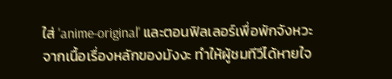ใส่ 'anime-original' และตอนฟิลเลอร์เพื่อพักจังหวะจากเนื้อเรื่องหลักของมังงะ ทำให้ผู้ชมทีวีได้หายใจ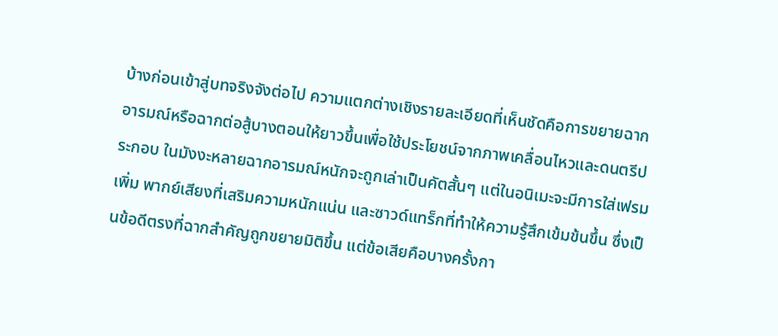บ้างก่อนเข้าสู่บทจริงจังต่อไป ความแตกต่างเชิงรายละเอียดที่เห็นชัดคือการขยายฉากอารมณ์หรือฉากต่อสู้บางตอนให้ยาวขึ้นเพื่อใช้ประโยชน์จากภาพเคลื่อนไหวและดนตรีประกอบ ในมังงะหลายฉากอารมณ์หนักจะถูกเล่าเป็นคัตสั้นๆ แต่ในอนิเมะจะมีการใส่เฟรมเพิ่ม พากย์เสียงที่เสริมความหนักแน่น และซาวด์แทร็กที่ทำให้ความรู้สึกเข้มข้นขึ้น ซึ่งเป็นข้อดีตรงที่ฉากสำคัญถูกขยายมิติขึ้น แต่ข้อเสียคือบางครั้งกา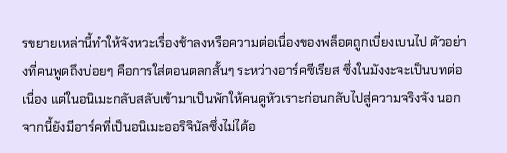รขยายเหล่านี้ทำให้จังหวะเรื่องช้าลงหรือความต่อเนื่องของพล็อตถูกเบี่ยงเบนไป ตัวอย่างที่คนพูดถึงบ่อยๆ คือการใส่ตอนตลกสั้นๆ ระหว่างอาร์คซีเรียส ซึ่งในมังงะจะเป็นบทต่อเนื่อง แต่ในอนิเมะกลับสลับเข้ามาเป็นพักให้คนดูหัวเราะก่อนกลับไปสู่ความจริงจัง นอกจากนี้ยังมีอาร์คที่เป็นอนิเมะออริจินัลซึ่งไม่ได้อ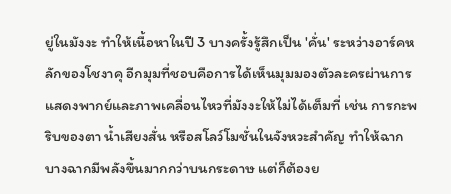ยู่ในมังงะ ทำให้เนื้อหาในปี 3 บางครั้งรู้สึกเป็น 'คั่น' ระหว่างอาร์คหลักของโชงาคุ อีกมุมที่ชอบคือการได้เห็นมุมมองตัวละครผ่านการแสดงพากย์และภาพเคลื่อนไหวที่มังงะให้ไม่ได้เต็มที่ เช่น การกะพริบของตา น้ำเสียงสั่น หรือสโลว์โมชั่นในจังหวะสำคัญ ทำให้ฉากบางฉากมีพลังขึ้นมากกว่าบนกระดาษ แต่ก็ต้องย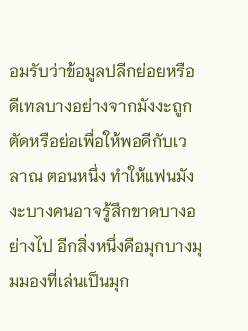อมรับว่าข้อมูลปลีกย่อยหรือดีเทลบางอย่างจากมังงะถูกตัดหรือย่อเพื่อให้พอดีกับเวลาณ ตอนหนึ่ง ทำให้แฟนมังงะบางคนอาจรู้สึกขาดบางอย่างไป อีกสิ่งหนึ่งคือมุกบางมุมมองที่เล่นเป็นมุก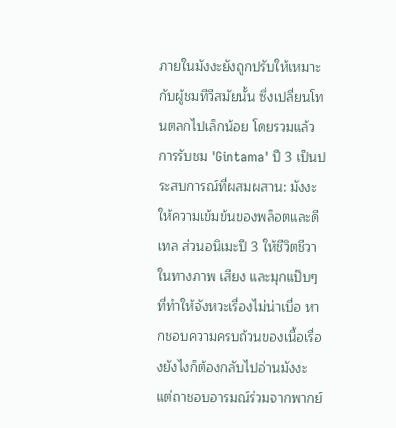ภายในมังงะยังถูกปรับให้เหมาะกับผู้ชมทีวีสมัยนั้น ซึ่งเปลี่ยนโทนตลกไปเล็กน้อย โดยรวมแล้วการรับชม 'Gintama' ปี 3 เป็นประสบการณ์ที่ผสมผสาน: มังงะให้ความเข้มข้นของพล็อตและดีเทล ส่วนอนิเมะปี 3 ให้ชีวิตชีวาในทางภาพ เสียง และมุกแป๊บๆ ที่ทำให้จังหวะเรื่องไม่น่าเบื่อ หากชอบความครบถ้วนของเนื้อเรื่องยังไงก็ต้องกลับไปอ่านมังงะ แต่ถาชอบอารมณ์ร่วมจากพากย์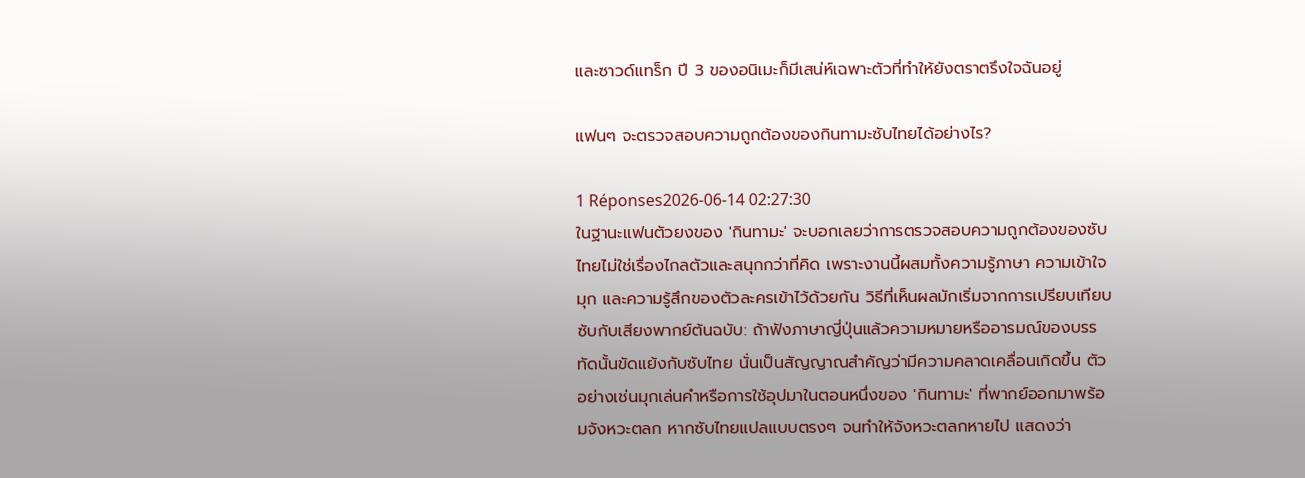และซาวด์แทร็ก ปี 3 ของอนิเมะก็มีเสน่ห์เฉพาะตัวที่ทำให้ยังตราตรึงใจฉันอยู่

แฟนๆ จะตรวจสอบความถูกต้องของกินทามะซับไทยได้อย่างไร?

1 Réponses2026-06-14 02:27:30
ในฐานะแฟนตัวยงของ 'กินทามะ' จะบอกเลยว่าการตรวจสอบความถูกต้องของซับไทยไม่ใช่เรื่องไกลตัวและสนุกกว่าที่คิด เพราะงานนี้ผสมทั้งความรู้ภาษา ความเข้าใจมุก และความรู้สึกของตัวละครเข้าไว้ด้วยกัน วิธีที่เห็นผลมักเริ่มจากการเปรียบเทียบซับกับเสียงพากย์ต้นฉบับ: ถ้าฟังภาษาญี่ปุ่นแล้วความหมายหรืออารมณ์ของบรรทัดนั้นขัดแย้งกับซับไทย นั่นเป็นสัญญาณสำคัญว่ามีความคลาดเคลื่อนเกิดขึ้น ตัวอย่างเช่นมุกเล่นคำหรือการใช้อุปมาในตอนหนึ่งของ 'กินทามะ' ที่พากย์ออกมาพร้อมจังหวะตลก หากซับไทยแปลแบบตรงๆ จนทำให้จังหวะตลกหายไป แสดงว่า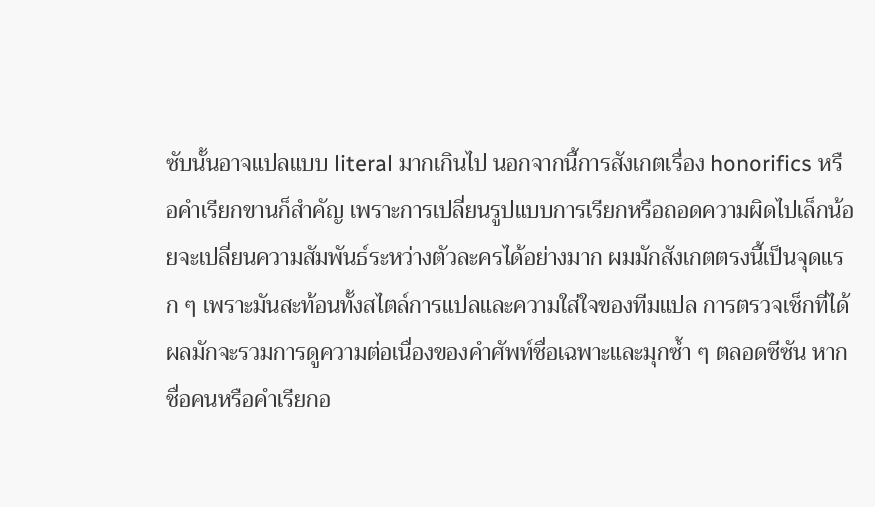ซับนั้นอาจแปลแบบ literal มากเกินไป นอกจากนี้การสังเกตเรื่อง honorifics หรือคำเรียกขานก็สำคัญ เพราะการเปลี่ยนรูปแบบการเรียกหรือถอดความผิดไปเล็กน้อยจะเปลี่ยนความสัมพันธ์ระหว่างตัวละครได้อย่างมาก ผมมักสังเกตตรงนี้เป็นจุดแรก ๆ เพราะมันสะท้อนทั้งสไตล์การแปลและความใส่ใจของทีมแปล การตรวจเช็กที่ได้ผลมักจะรวมการดูความต่อเนื่องของคำศัพท์ชื่อเฉพาะและมุกซ้ำ ๆ ตลอดซีซัน หากชื่อคนหรือคำเรียกอ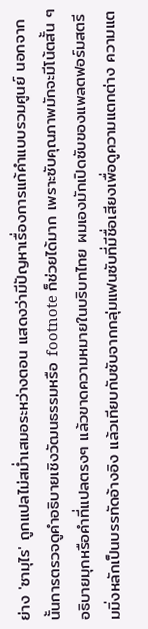ย่าง 'ซามุไร' ถูกแปลไม่สม่ำเสมอระหว่างตอน แสดงว่ามีปัญหาเรื่องการแก้คำแบบรวมศูนย์ นอกจากนั้นการตรวจดูคำอธิบายเชิงวัฒนธรรมหรือ footnote ก็ช่วยได้มาก เพราะซับคุณภาพมักจะมีโน้ตสั้น ๆ อธิบายมุกหรือคำที่แปลตรงๆ แล้วขาดความหมายในบริบทไทย ผมเองมักเปิดซับของแพลตฟอร์มสตรีมมิ่งหลักเป็นบรรทัดอ้างอิง แล้วเทียบกับซับจากกลุ่มแฟนซับที่มีชื่อเสียงเพื่อดูความแตกต่าง ความแต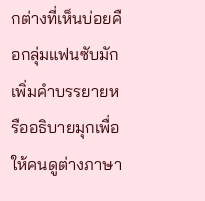กต่างที่เห็นบ่อยคือกลุ่มแฟนซับมักเพิ่มคำบรรยายหรืออธิบายมุกเพื่อให้คนดูต่างภาษา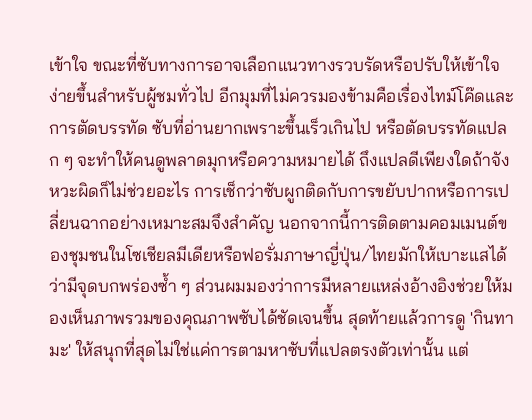เข้าใจ ขณะที่ซับทางการอาจเลือกแนวทางรวบรัดหรือปรับให้เข้าใจง่ายขึ้นสำหรับผู้ชมทั่วไป อีกมุมที่ไม่ควรมองข้ามคือเรื่องไทม์โค๊ดและการตัดบรรทัด ซับที่อ่านยากเพราะขึ้นเร็วเกินไป หรือตัดบรรทัดแปลก ๆ จะทำให้คนดูพลาดมุกหรือความหมายได้ ถึงแปลดีเพียงใดถ้าจังหวะผิดก็ไม่ช่วยอะไร การเช็กว่าซับผูกติดกับการขยับปากหรือการเปลี่ยนฉากอย่างเหมาะสมจึงสำคัญ นอกจากนี้การติดตามคอมเมนต์ของชุมชนในโซเชียลมีเดียหรือฟอรั่มภาษาญี่ปุ่น/ไทยมักให้เบาะแสได้ว่ามีจุดบกพร่องซ้ำ ๆ ส่วนผมมองว่าการมีหลายแหล่งอ้างอิงช่วยให้มองเห็นภาพรวมของคุณภาพซับได้ชัดเจนขึ้น สุดท้ายแล้วการดู 'กินทามะ' ให้สนุกที่สุดไม่ใช่แค่การตามหาซับที่แปลตรงตัวเท่านั้น แต่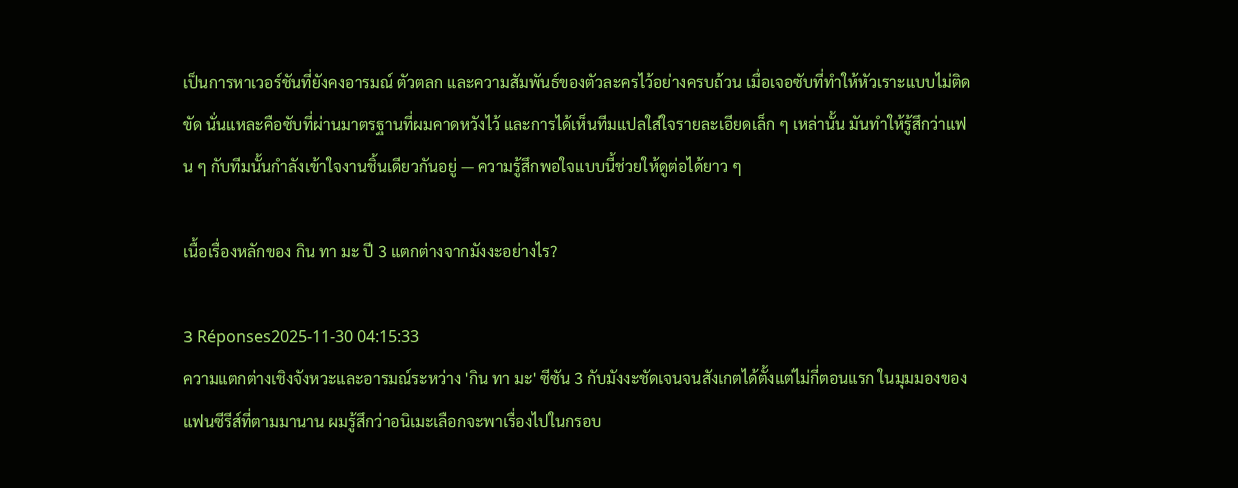เป็นการหาเวอร์ชันที่ยังคงอารมณ์ ตัวตลก และความสัมพันธ์ของตัวละครไว้อย่างครบถ้วน เมื่อเจอซับที่ทำให้หัวเราะแบบไม่ติดขัด นั่นแหละคือซับที่ผ่านมาตรฐานที่ผมคาดหวังไว้ และการได้เห็นทีมแปลใส่ใจรายละเอียดเล็ก ๆ เหล่านั้น มันทำให้รู้สึกว่าแฟน ๆ กับทีมนั้นกำลังเข้าใจงานชิ้นเดียวกันอยู่ — ความรู้สึกพอใจแบบนี้ช่วยให้ดูต่อได้ยาว ๆ

เนื้อเรื่องหลักของ กิน ทา มะ ปี 3 แตกต่างจากมังงะอย่างไร?

3 Réponses2025-11-30 04:15:33
ความแตกต่างเชิงจังหวะและอารมณ์ระหว่าง 'กิน ทา มะ' ซีซัน 3 กับมังงะชัดเจนจนสังเกตได้ตั้งแต่ไม่กี่ตอนแรก ในมุมมองของแฟนซีรีส์ที่ตามมานาน ผมรู้สึกว่าอนิเมะเลือกจะพาเรื่องไปในกรอบ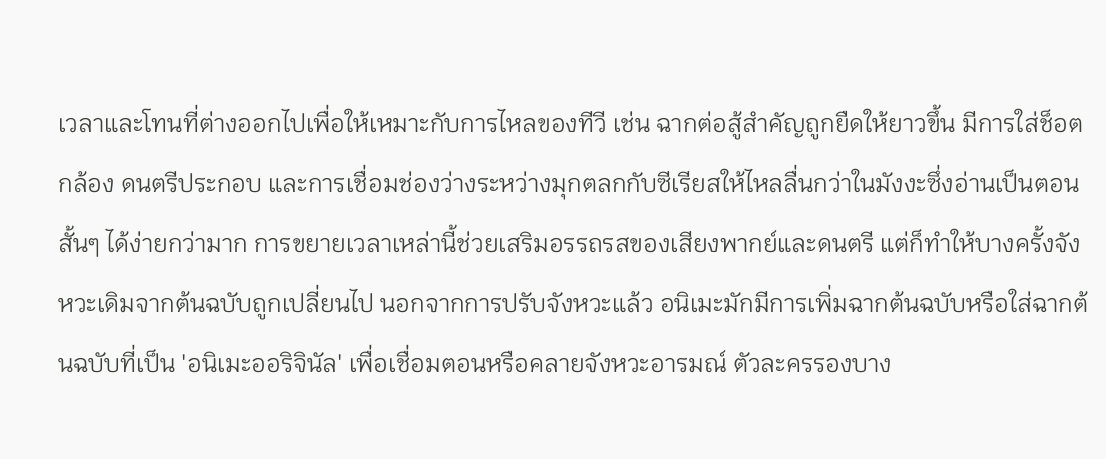เวลาและโทนที่ต่างออกไปเพื่อให้เหมาะกับการไหลของทีวี เช่น ฉากต่อสู้สำคัญถูกยืดให้ยาวขึ้น มีการใส่ช็อตกล้อง ดนตรีประกอบ และการเชื่อมช่องว่างระหว่างมุกตลกกับซีเรียสให้ไหลลื่นกว่าในมังงะซึ่งอ่านเป็นตอนสั้นๆ ได้ง่ายกว่ามาก การขยายเวลาเหล่านี้ช่วยเสริมอรรถรสของเสียงพากย์และดนตรี แต่ก็ทำให้บางครั้งจังหวะเดิมจากต้นฉบับถูกเปลี่ยนไป นอกจากการปรับจังหวะแล้ว อนิเมะมักมีการเพิ่มฉากต้นฉบับหรือใส่ฉากต้นฉบับที่เป็น 'อนิเมะออริจินัล' เพื่อเชื่อมตอนหรือคลายจังหวะอารมณ์ ตัวละครรองบาง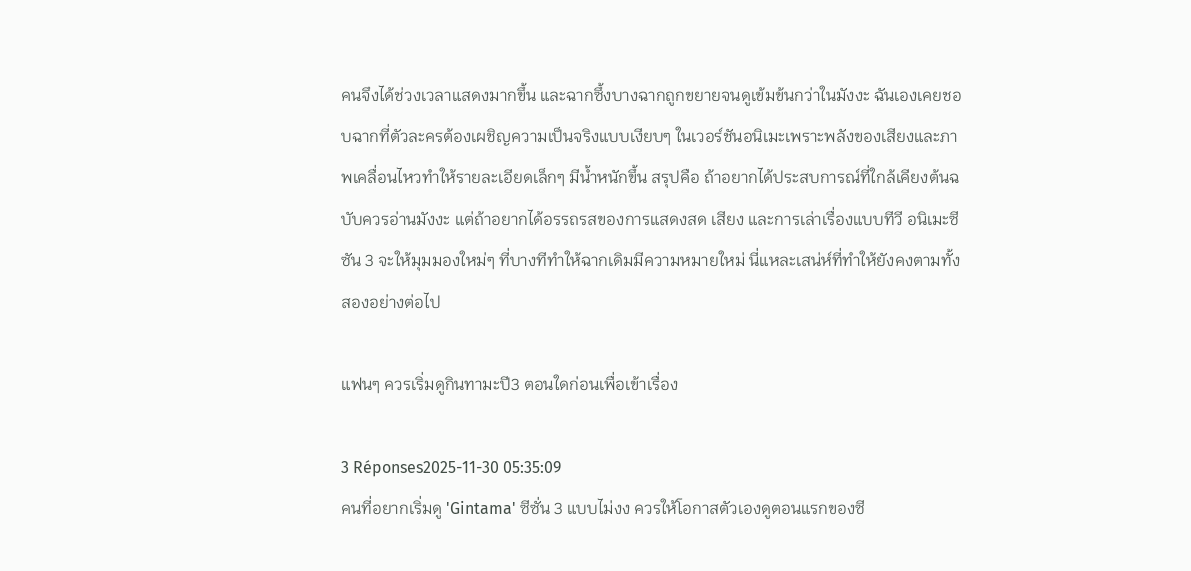คนจึงได้ช่วงเวลาแสดงมากขึ้น และฉากซึ้งบางฉากถูกขยายจนดูเข้มข้นกว่าในมังงะ ฉันเองเคยชอบฉากที่ตัวละครต้องเผชิญความเป็นจริงแบบเงียบๆ ในเวอร์ชันอนิเมะเพราะพลังของเสียงและภาพเคลื่อนไหวทำให้รายละเอียดเล็กๆ มีน้ำหนักขึ้น สรุปคือ ถ้าอยากได้ประสบการณ์ที่ใกล้เคียงต้นฉบับควรอ่านมังงะ แต่ถ้าอยากได้อรรถรสของการแสดงสด เสียง และการเล่าเรื่องแบบทีวี อนิเมะซีซัน 3 จะให้มุมมองใหม่ๆ ที่บางทีทำให้ฉากเดิมมีความหมายใหม่ นี่แหละเสน่ห์ที่ทำให้ยังคงตามทั้งสองอย่างต่อไป

แฟนๆ ควรเริ่มดูกินทามะปี3 ตอนใดก่อนเพื่อเข้าเรื่อง

3 Réponses2025-11-30 05:35:09
คนที่อยากเริ่มดู 'Gintama' ซีซั่น 3 แบบไม่งง ควรให้โอกาสตัวเองดูตอนแรกของซี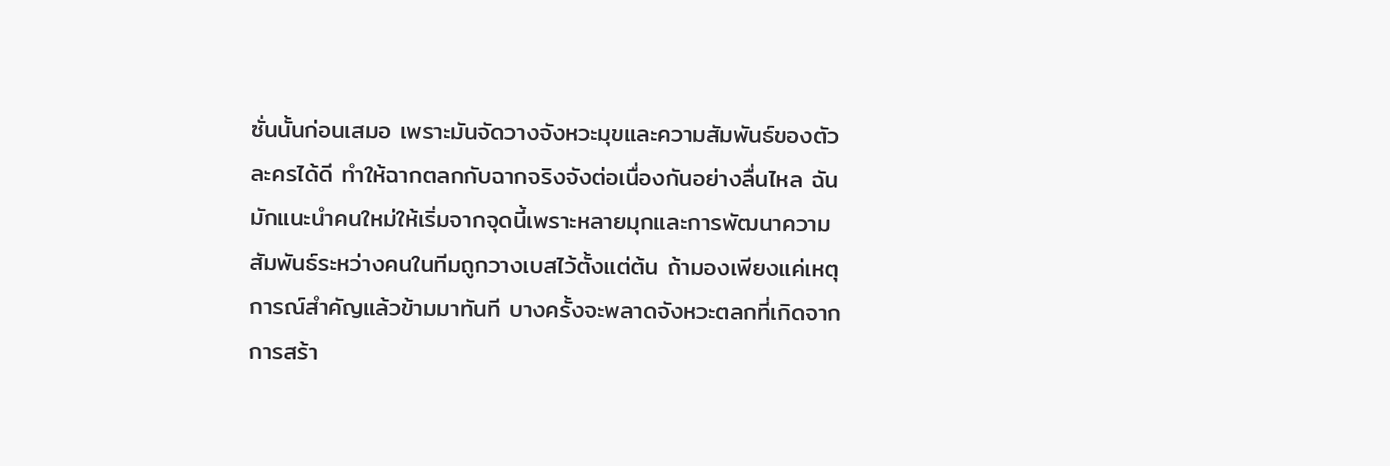ซั่นนั้นก่อนเสมอ เพราะมันจัดวางจังหวะมุขและความสัมพันธ์ของตัวละครได้ดี ทำให้ฉากตลกกับฉากจริงจังต่อเนื่องกันอย่างลื่นไหล ฉันมักแนะนำคนใหม่ให้เริ่มจากจุดนี้เพราะหลายมุกและการพัฒนาความสัมพันธ์ระหว่างคนในทีมถูกวางเบสไว้ตั้งแต่ต้น ถ้ามองเพียงแค่เหตุการณ์สำคัญแล้วข้ามมาทันที บางครั้งจะพลาดจังหวะตลกที่เกิดจากการสร้า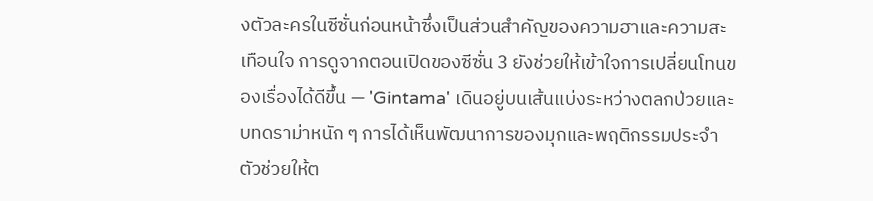งตัวละครในซีซั่นก่อนหน้าซึ่งเป็นส่วนสำคัญของความฮาและความสะเทือนใจ การดูจากตอนเปิดของซีซั่น 3 ยังช่วยให้เข้าใจการเปลี่ยนโทนของเรื่องได้ดีขึ้น — 'Gintama' เดินอยู่บนเส้นแบ่งระหว่างตลกป่วยและบทดราม่าหนัก ๆ การได้เห็นพัฒนาการของมุกและพฤติกรรมประจำตัวช่วยให้ต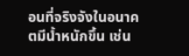อนที่จริงจังในอนาคตมีน้ำหนักขึ้น เช่น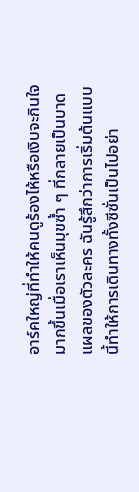อาร์คใหญ่ที่ทำให้คนดูร้องไห้หรือเงิบจะกินใจมากขึ้นเมื่อเราเห็นมุขซ้ำ ๆ ที่กลายเป็นบาดแผลของตัวละคร ฉันรู้สึกว่าการเริ่มต้นแบบนี้ทำให้การเดินทางทั้งซีซั่นเป็นไปอย่า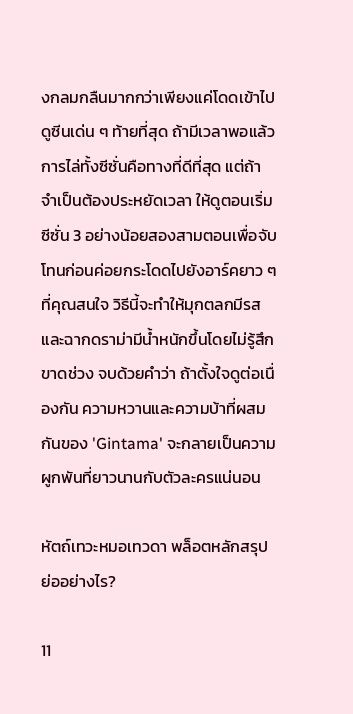งกลมกลืนมากกว่าเพียงแค่โดดเข้าไปดูซีนเด่น ๆ ท้ายที่สุด ถ้ามีเวลาพอแล้วการไล่ทั้งซีซั่นคือทางที่ดีที่สุด แต่ถ้าจำเป็นต้องประหยัดเวลา ให้ดูตอนเริ่มซีซั่น 3 อย่างน้อยสองสามตอนเพื่อจับโทนก่อนค่อยกระโดดไปยังอาร์คยาว ๆ ที่คุณสนใจ วิธีนี้จะทำให้มุกตลกมีรสและฉากดราม่ามีน้ำหนักขึ้นโดยไม่รู้สึกขาดช่วง จบด้วยคำว่า ถ้าตั้งใจดูต่อเนื่องกัน ความหวานและความบ้าที่ผสมกันของ 'Gintama' จะกลายเป็นความผูกพันที่ยาวนานกับตัวละครแน่นอน

หัตถ์เทวะหมอเทวดา พล็อตหลักสรุปย่ออย่างไร?

11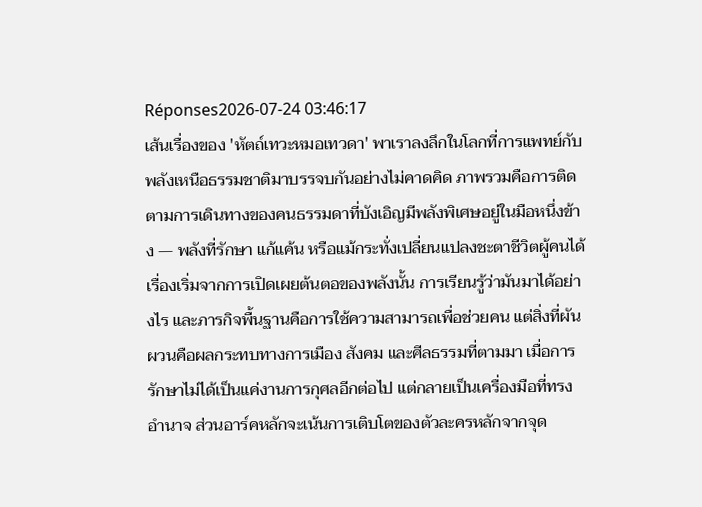Réponses2026-07-24 03:46:17
เส้นเรื่องของ 'หัตถ์เทวะหมอเทวดา' พาเราลงลึกในโลกที่การแพทย์กับพลังเหนือธรรมชาติมาบรรจบกันอย่างไม่คาดคิด ภาพรวมคือการติดตามการเดินทางของคนธรรมดาที่บังเอิญมีพลังพิเศษอยู่ในมือหนึ่งข้าง — พลังที่รักษา แก้แค้น หรือแม้กระทั่งเปลี่ยนแปลงชะตาชีวิตผู้คนได้ เรื่องเริ่มจากการเปิดเผยต้นตอของพลังนั้น การเรียนรู้ว่ามันมาได้อย่างไร และภารกิจพื้นฐานคือการใช้ความสามารถเพื่อช่วยคน แต่สิ่งที่ผันผวนคือผลกระทบทางการเมือง สังคม และศีลธรรมที่ตามมา เมื่อการรักษาไม่ได้เป็นแค่งานการกุศลอีกต่อไป แต่กลายเป็นเครื่องมือที่ทรงอำนาจ ส่วนอาร์คหลักจะเน้นการเติบโตของตัวละครหลักจากจุด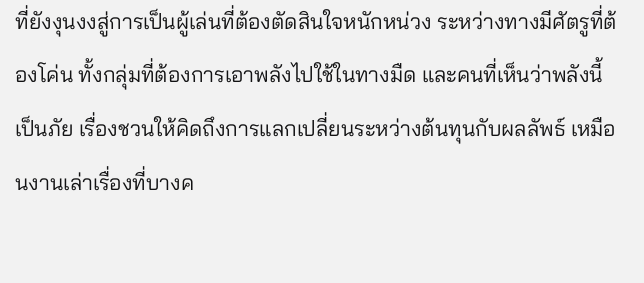ที่ยังงุนงงสู่การเป็นผู้เล่นที่ต้องตัดสินใจหนักหน่วง ระหว่างทางมีศัตรูที่ต้องโค่น ทั้งกลุ่มที่ต้องการเอาพลังไปใช้ในทางมืด และคนที่เห็นว่าพลังนี้เป็นภัย เรื่องชวนให้คิดถึงการแลกเปลี่ยนระหว่างต้นทุนกับผลลัพธ์ เหมือนงานเล่าเรื่องที่บางค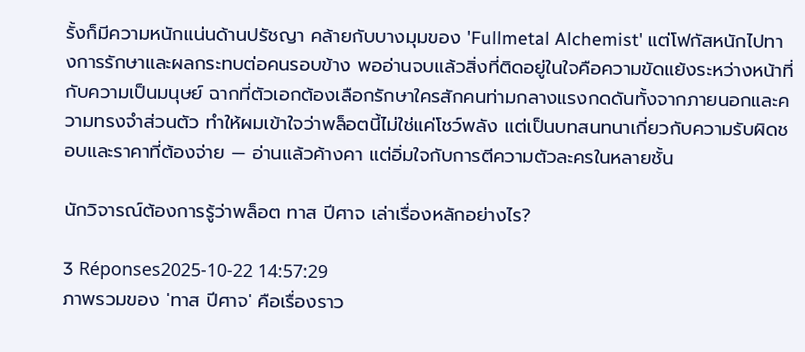รั้งก็มีความหนักแน่นด้านปรัชญา คล้ายกับบางมุมของ 'Fullmetal Alchemist' แต่โฟกัสหนักไปทางการรักษาและผลกระทบต่อคนรอบข้าง พออ่านจบแล้วสิ่งที่ติดอยู่ในใจคือความขัดแย้งระหว่างหน้าที่กับความเป็นมนุษย์ ฉากที่ตัวเอกต้องเลือกรักษาใครสักคนท่ามกลางแรงกดดันทั้งจากภายนอกและความทรงจำส่วนตัว ทำให้ผมเข้าใจว่าพล็อตนี้ไม่ใช่แค่โชว์พลัง แต่เป็นบทสนทนาเกี่ยวกับความรับผิดชอบและราคาที่ต้องจ่าย — อ่านแล้วค้างคา แต่อิ่มใจกับการตีความตัวละครในหลายชั้น

นักวิจารณ์ต้องการรู้ว่าพล็อต ทาส ปีศาจ เล่าเรื่องหลักอย่างไร?

3 Réponses2025-10-22 14:57:29
ภาพรวมของ 'ทาส ปีศาจ' คือเรื่องราว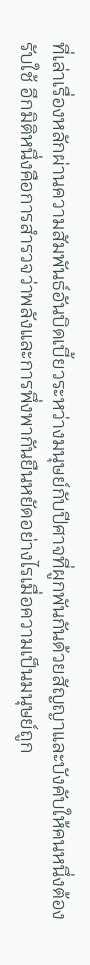ที่เล่าเรื่องหลักผ่านความสัมพันธ์อันบิดเบี้ยวระหว่างมนุษย์กับปีศาจที่ผูกพันกันด้วยสัญญาและบังคับให้คนหนึ่งต้องรับใช้ อีกมิติหนึ่งคือการสำรวจว่าพลังและการพึ่งพากันยืนหยัดอย่างไรเมื่อความเป็นมนุษย์ถูก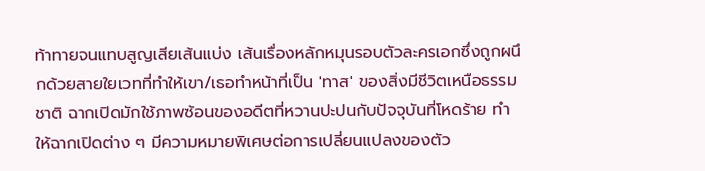ท้าทายจนแทบสูญเสียเส้นแบ่ง เส้นเรื่องหลักหมุนรอบตัวละครเอกซึ่งถูกผนึกด้วยสายใยเวทที่ทำให้เขา/เธอทำหน้าที่เป็น 'ทาส' ของสิ่งมีชีวิตเหนือธรรมชาติ ฉากเปิดมักใช้ภาพซ้อนของอดีตที่หวานปะปนกับปัจจุบันที่โหดร้าย ทำให้ฉากเปิดต่าง ๆ มีความหมายพิเศษต่อการเปลี่ยนแปลงของตัว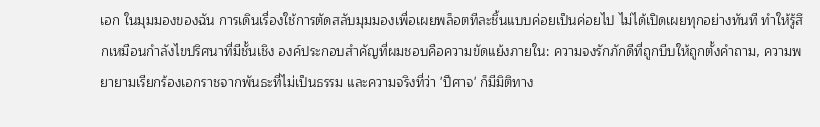เอก ในมุมมองของฉัน การเดินเรื่องใช้การตัดสลับมุมมองเพื่อเผยพล็อตทีละชิ้นแบบค่อยเป็นค่อยไป ไม่ได้เปิดเผยทุกอย่างทันที ทำให้รู้สึกเหมือนกำลังไขปริศนาที่มีชั้นเชิง องค์ประกอบสำคัญที่ผมชอบคือความขัดแย้งภายใน: ความจงรักภักดีที่ถูกบีบให้ถูกตั้งคำถาม, ความพยายามเรียกร้องเอกราชจากพันธะที่ไม่เป็นธรรม และความจริงที่ว่า 'ปีศาจ' ก็มีมิติทาง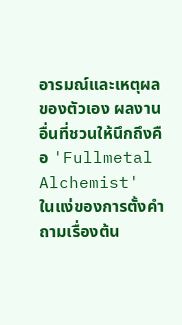อารมณ์และเหตุผลของตัวเอง ผลงานอื่นที่ชวนให้นึกถึงคือ 'Fullmetal Alchemist' ในแง่ของการตั้งคำถามเรื่องต้น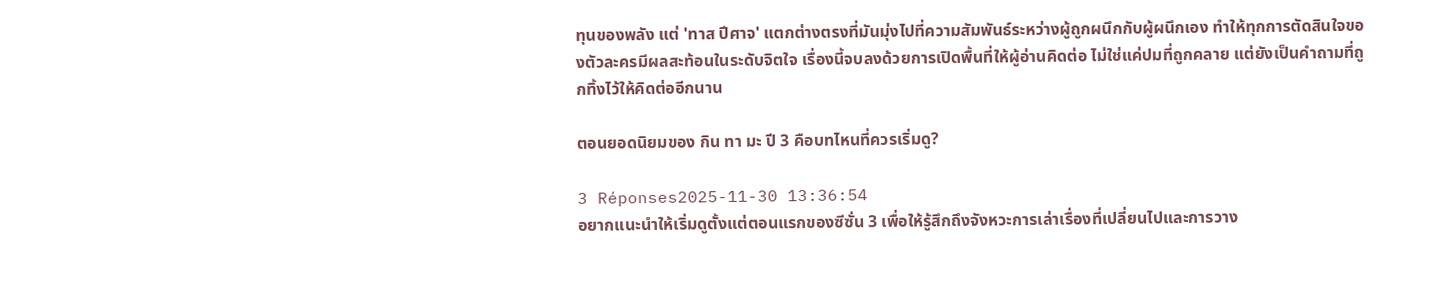ทุนของพลัง แต่ 'ทาส ปีศาจ' แตกต่างตรงที่มันมุ่งไปที่ความสัมพันธ์ระหว่างผู้ถูกผนึกกับผู้ผนึกเอง ทำให้ทุกการตัดสินใจของตัวละครมีผลสะท้อนในระดับจิตใจ เรื่องนี้จบลงด้วยการเปิดพื้นที่ให้ผู้อ่านคิดต่อ ไม่ใช่แค่ปมที่ถูกคลาย แต่ยังเป็นคำถามที่ถูกทิ้งไว้ให้คิดต่ออีกนาน

ตอนยอดนิยมของ กิน ทา มะ ปี 3 คือบทไหนที่ควรเริ่มดู?

3 Réponses2025-11-30 13:36:54
อยากแนะนำให้เริ่มดูตั้งแต่ตอนแรกของซีซั่น 3 เพื่อให้รู้สึกถึงจังหวะการเล่าเรื่องที่เปลี่ยนไปและการวาง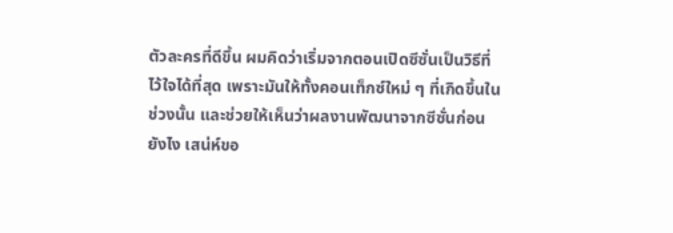ตัวละครที่ดีขึ้น ผมคิดว่าเริ่มจากตอนเปิดซีซั่นเป็นวิธีที่ไว้ใจได้ที่สุด เพราะมันให้ทั้งคอนเท็กซ์ใหม่ ๆ ที่เกิดขึ้นในช่วงนั้น และช่วยให้เห็นว่าผลงานพัฒนาจากซีซั่นก่อนยังไง เสน่ห์ขอ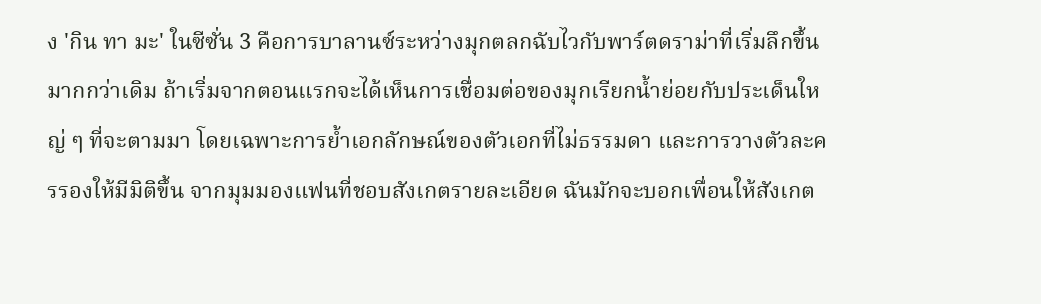ง 'กิน ทา มะ' ในซีซั่น 3 คือการบาลานซ์ระหว่างมุกตลกฉับไวกับพาร์ตดราม่าที่เริ่มลึกขึ้นมากกว่าเดิม ถ้าเริ่มจากตอนแรกจะได้เห็นการเชื่อมต่อของมุกเรียกน้ำย่อยกับประเด็นใหญ่ ๆ ที่จะตามมา โดยเฉพาะการย้ำเอกลักษณ์ของตัวเอกที่ไม่ธรรมดา และการวางตัวละครรองให้มีมิติขึ้น จากมุมมองแฟนที่ชอบสังเกตรายละเอียด ฉันมักจะบอกเพื่อนให้สังเกต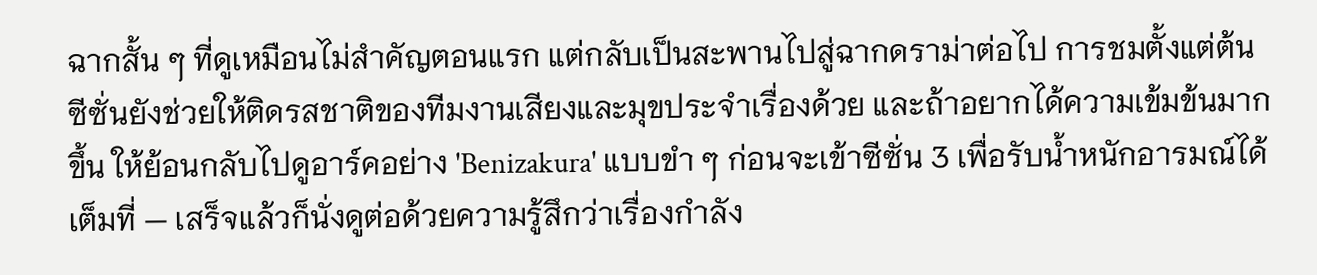ฉากสั้น ๆ ที่ดูเหมือนไม่สำคัญตอนแรก แต่กลับเป็นสะพานไปสู่ฉากดราม่าต่อไป การชมตั้งแต่ต้นซีซั่นยังช่วยให้ติดรสชาติของทีมงานเสียงและมุขประจำเรื่องด้วย และถ้าอยากได้ความเข้มข้นมากขึ้น ให้ย้อนกลับไปดูอาร์คอย่าง 'Benizakura' แบบขำ ๆ ก่อนจะเข้าซีซั่น 3 เพื่อรับน้ำหนักอารมณ์ได้เต็มที่ — เสร็จแล้วก็นั่งดูต่อด้วยความรู้สึกว่าเรื่องกำลัง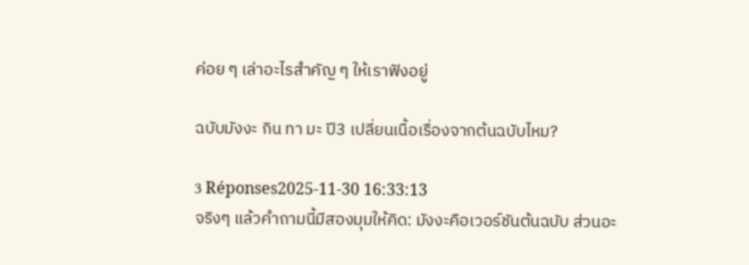ค่อย ๆ เล่าอะไรสำคัญ ๆ ให้เราฟังอยู่

ฉบับมังงะ กิน ทา มะ ปี3 เปลี่ยนเนื้อเรื่องจากต้นฉบับไหม?

3 Réponses2025-11-30 16:33:13
จริงๆ แล้วคําถามนี้มีสองมุมให้คิด: มังงะคือเวอร์ชันต้นฉบับ ส่วนอะ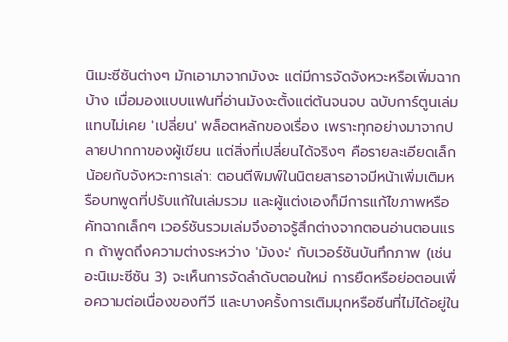นิเมะซีซันต่างๆ มักเอามาจากมังงะ แต่มีการจัดจังหวะหรือเพิ่มฉากบ้าง เมื่อมองแบบแฟนที่อ่านมังงะตั้งแต่ต้นจนจบ ฉบับการ์ตูนเล่มแทบไม่เคย 'เปลี่ยน' พล็อตหลักของเรื่อง เพราะทุกอย่างมาจากปลายปากกาของผู้เขียน แต่สิ่งที่เปลี่ยนได้จริงๆ คือรายละเอียดเล็กน้อยกับจังหวะการเล่า: ตอนตีพิมพ์ในนิตยสารอาจมีหน้าเพิ่มเติมหรือบทพูดที่ปรับแก้ในเล่มรวม และผู้แต่งเองก็มีการแก้ไขภาพหรือคัทฉากเล็กๆ เวอร์ชันรวมเล่มจึงอาจรู้สึกต่างจากตอนอ่านตอนแรก ถ้าพูดถึงความต่างระหว่าง 'มังงะ' กับเวอร์ชันบันทึกภาพ (เช่น อะนิเมะซีซัน 3) จะเห็นการจัดลำดับตอนใหม่ การยืดหรือย่อตอนเพื่อความต่อเนื่องของทีวี และบางครั้งการเติมมุกหรือซีนที่ไม่ได้อยู่ใน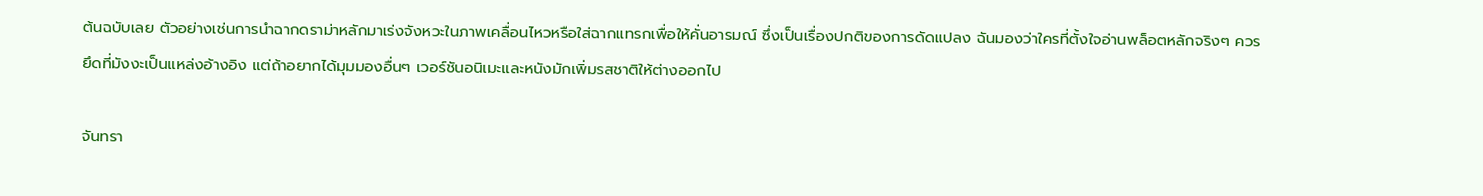ต้นฉบับเลย ตัวอย่างเช่นการนำฉากดราม่าหลักมาเร่งจังหวะในภาพเคลื่อนไหวหรือใส่ฉากแทรกเพื่อให้คั่นอารมณ์ ซึ่งเป็นเรื่องปกติของการดัดแปลง ฉันมองว่าใครที่ตั้งใจอ่านพล็อตหลักจริงๆ ควรยึดที่มังงะเป็นแหล่งอ้างอิง แต่ถ้าอยากได้มุมมองอื่นๆ เวอร์ชันอนิเมะและหนังมักเพิ่มรสชาติให้ต่างออกไป

จันทรา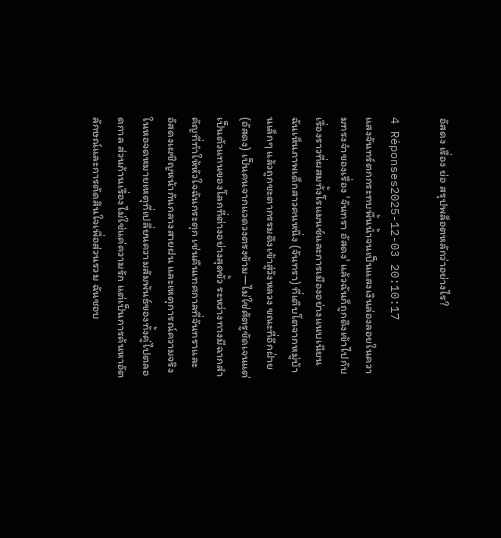อัสดง เรื่อง ย่อ สรุปพล็อตหลักว่าอย่างไร?

4 Réponses2025-12-03 20:10:17
แสงจันทร์ตกกระทบพื้นน้ำจนเป็นแสงเงินล่องลอยในความทรงจำของเรื่อง 'จันทรา อัสดง' แล้วฉันก็ถูกดึงเข้าไปกับเรื่องราวที่ผสมทั้งโรแมนซ์และการเมืองอย่างแนบเนียน ฉันเห็นภาพเด็กสาวคนหนึ่ง (จันทรา) ที่เติบโตจากหมู่บ้านเล็กๆ แล้วถูกชะตากรรมดึงเข้าสู่วังหลวง ขณะที่อีกฝ่าย (อัสดง) เป็นคนจากแวดวงตรงข้าม—ไม่ใช่ศัตรูชัดเจนแต่เป็นตัวแทนของโลกที่ต่างอย่างสุดขั้ว ระหว่างทางมีฉากสำคัญที่ทำให้หัวใจฉันกระตุก เช่นคืนเทศกาลที่จันทราและอัสดงเผชิญหน้ากันกลางสายฝน และเหตุการณ์ความจริงในหอจดหมายเหตุที่เปลี่ยนความสัมพันธ์ของทั้งคู่ไปตลอดกาล ส่วนก้านเรื่องไม่ใช่แค่ความรัก แต่เป็นการค้นหาอัตลักษณ์และการตัดสินใจเพื่อส่วนรวม ฉันชอบ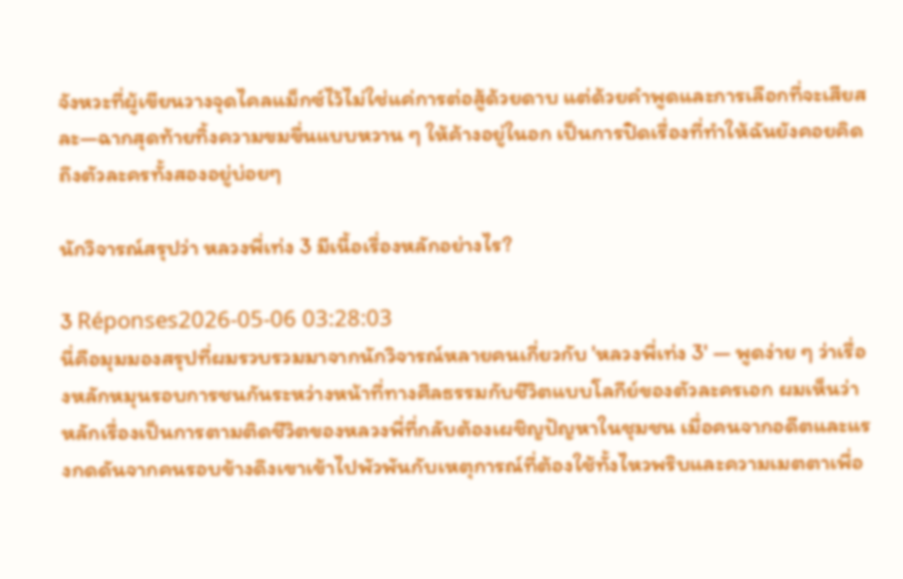จังหวะที่ผู้เขียนวางจุดไคลแม็กซ์ไว้ไม่ใช่แค่การต่อสู้ด้วยดาบ แต่ด้วยคำพูดและการเลือกที่จะเสียสละ—ฉากสุดท้ายทิ้งความขมขื่นแบบหวาน ๆ ให้ค้างอยู่ในอก เป็นการปิดเรื่องที่ทำให้ฉันยังคอยคิดถึงตัวละครทั้งสองอยู่บ่อยๆ

นักวิจารณ์สรุปว่า หลวงพี่เท่ง 3 มีเนื้อเรื่องหลักอย่างไร?

3 Réponses2026-05-06 03:28:03
นี่คือมุมมองสรุปที่ผมรวบรวมมาจากนักวิจารณ์หลายคนเกี่ยวกับ 'หลวงพี่เท่ง 3' — พูดง่าย ๆ ว่าเรื่องหลักหมุนรอบการชนกันระหว่างหน้าที่ทางศีลธรรมกับชีวิตแบบโลกีย์ของตัวละครเอก ผมเห็นว่าหลักเรื่องเป็นการตามติดชีวิตของหลวงพี่ที่กลับต้องเผชิญปัญหาในชุมชน เมื่อคนจากอดีตและแรงกดดันจากคนรอบข้างดึงเขาเข้าไปพัวพันกับเหตุการณ์ที่ต้องใช้ทั้งไหวพริบและความเมตตาเพื่อ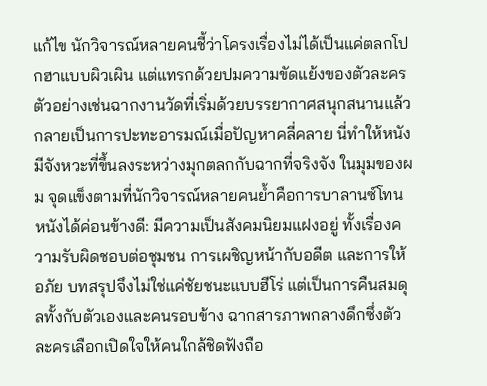แก้ไข นักวิจารณ์หลายคนชี้ว่าโครงเรื่องไม่ได้เป็นแค่ตลกโปกฮาแบบผิวเผิน แต่แทรกด้วยปมความขัดแย้งของตัวละคร ตัวอย่างเช่นฉากงานวัดที่เริ่มด้วยบรรยากาศสนุกสนานแล้วกลายเป็นการปะทะอารมณ์เมื่อปัญหาคลี่คลาย นี่ทำให้หนังมีจังหวะที่ขึ้นลงระหว่างมุกตลกกับฉากที่จริงจัง ในมุมของผม จุดแข็งตามที่นักวิจารณ์หลายคนย้ำคือการบาลานซ์โทนหนังได้ค่อนข้างดี: มีความเป็นสังคมนิยมแฝงอยู่ ทั้งเรื่องความรับผิดชอบต่อชุมชน การเผชิญหน้ากับอดีต และการให้อภัย บทสรุปจึงไม่ใช่แค่ชัยชนะแบบฮีโร่ แต่เป็นการคืนสมดุลทั้งกับตัวเองและคนรอบข้าง ฉากสารภาพกลางดึกซึ่งตัวละครเลือกเปิดใจให้คนใกล้ชิดฟังถือ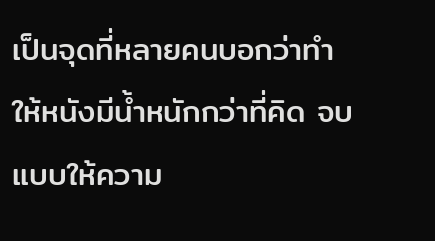เป็นจุดที่หลายคนบอกว่าทำให้หนังมีน้ำหนักกว่าที่คิด จบแบบให้ความ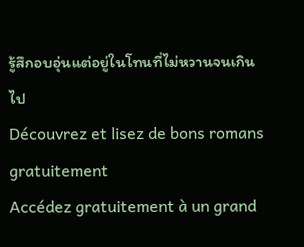รู้สึกอบอุ่นแต่อยู่ในโทนที่ไม่หวานจนเกินไป
Découvrez et lisez de bons romans gratuitement
Accédez gratuitement à un grand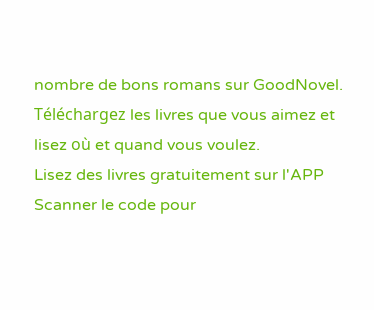nombre de bons romans sur GoodNovel. Téléchargez les livres que vous aimez et lisez où et quand vous voulez.
Lisez des livres gratuitement sur l'APP
Scanner le code pour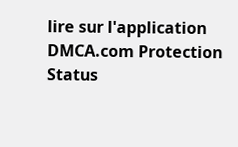lire sur l'application
DMCA.com Protection Status